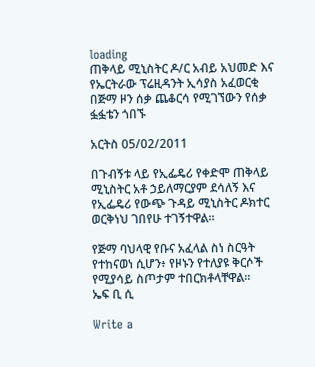loading
ጠቅላይ ሚኒስትር ዶ/ር አብይ አህመድ እና የኤርትራው ፕሬዚዳንት ኢሳያስ አፈወርቂ በጅማ ዞን ሰቃ ጨቆርሳ የሚገኘውን የሰቃ ፏፏቴን ጎበኙ

አርትስ 05/02/2011

በጉብኝቱ ላይ የኢፌዴሪ የቀድሞ ጠቅላይ ሚኒስትር አቶ ኃይለማርያም ደሳለኝ እና የኢፌዴሪ የውጭ ጉዳይ ሚኒስትር ዶክተር ወርቅነህ ገበየሁ ተገኝተዋል።

የጅማ ባህላዊ የቡና አፈላል ስነ ስርዓት የተከናወነ ሲሆን፥ የዞኑን የተለያዩ ቅርሶች የሚያሳይ ስጦታም ተበርክቶላቸዋል።
ኤፍ ቢ ሲ

Write a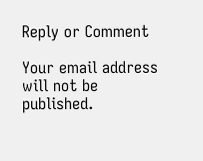Reply or Comment

Your email address will not be published.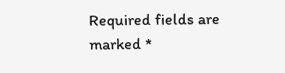Required fields are marked *